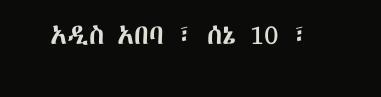አዲስ አበባ ፣ ሰኔ 10 ፣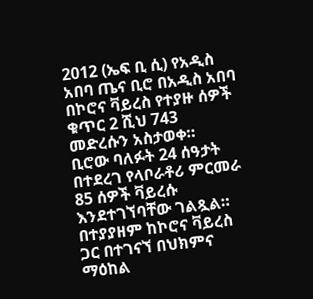2012 (ኤፍ ቢ ሲ) የአዲስ አበባ ጤና ቢሮ በአዲስ አበባ በኮሮና ቫይረስ የተያዙ ሰዎች ቁጥር 2 ሺህ 743 መድረሱን አስታወቀ።
ቢሮው ባለፉት 24 ሰዓታት በተደረገ የላቦራቶሪ ምርመራ 85 ሰዎች ቫይረሱ እንደተገኘባቸው ገልጿል።
በተያያዘም ከኮሮና ቫይረስ ጋር በተገናኘ በህክምና ማዕከል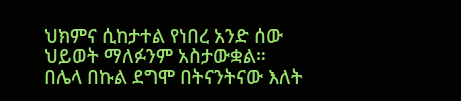ህክምና ሲከታተል የነበረ አንድ ሰው ህይወት ማለፉንም አስታውቋል።
በሌላ በኩል ደግሞ በትናንትናው እለት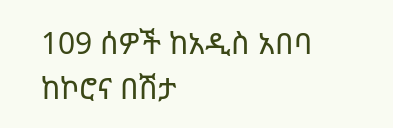109 ሰዎች ከአዲስ አበባ ከኮሮና በሽታ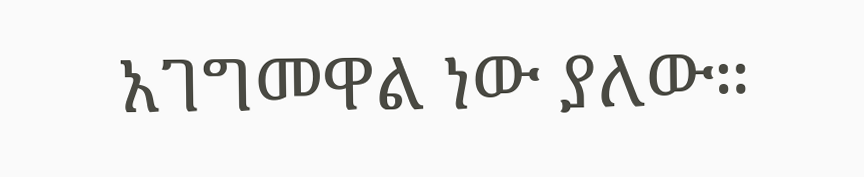አገግመዋል ነው ያለው።